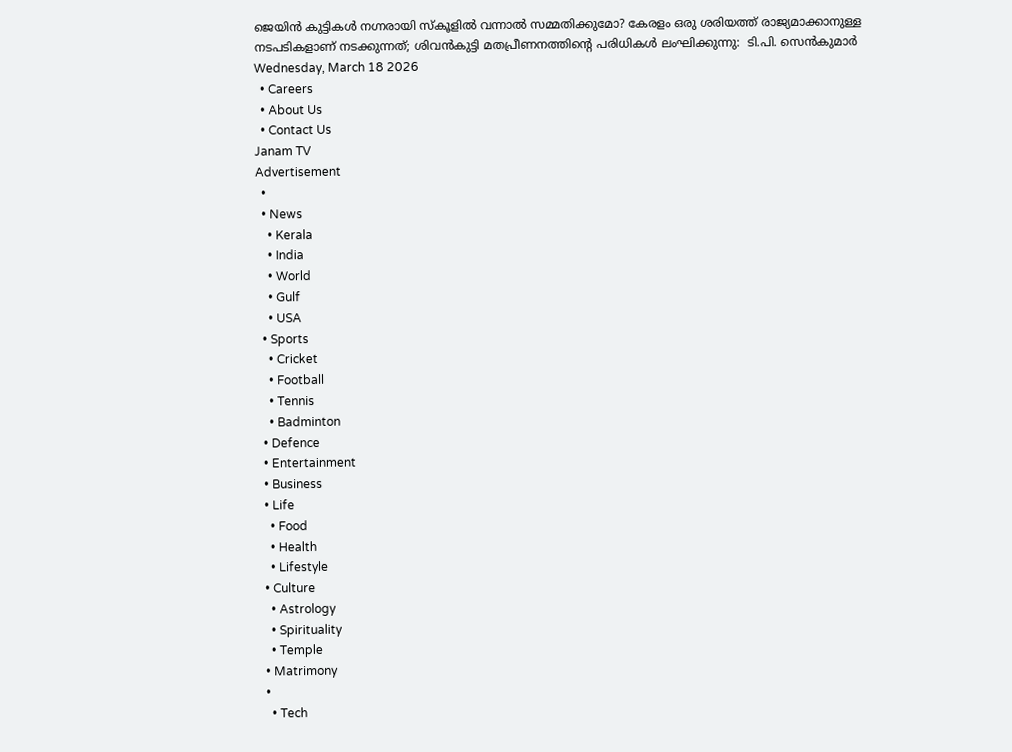ജെയിൻ കുട്ടികൾ നഗ്നരായി സ്‌കൂളിൽ വന്നാൽ സമ്മതിക്കുമോ? കേരളം ഒരു ശരിയത്ത് രാജ്യമാക്കാനുള്ള നടപടികളാണ് നടക്കുന്നത്; ശിവൻകുട്ടി മതപ്രീണനത്തിന്റെ പരിധികൾ ലംഘിക്കുന്നു:  ടി.പി. സെൻകുമാർ
Wednesday, March 18 2026
  • Careers
  • About Us
  • Contact Us
Janam TV
Advertisement
  •
  • News
    • Kerala
    • India
    • World
    • Gulf
    • USA
  • Sports
    • Cricket
    • Football
    • Tennis
    • Badminton
  • Defence
  • Entertainment
  • Business
  • Life
    • Food
    • Health
    • Lifestyle
  • Culture
    • Astrology
    • Spirituality
    • Temple
  • Matrimony
  •
    • Tech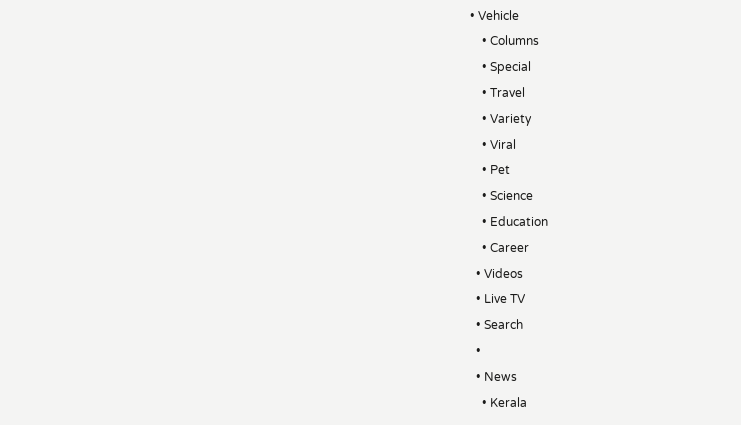• Vehicle
    • Columns
    • Special
    • Travel
    • Variety
    • Viral
    • Pet
    • Science
    • Education
    • Career
  • Videos
  • Live TV
  • Search
  •
  • News
    • Kerala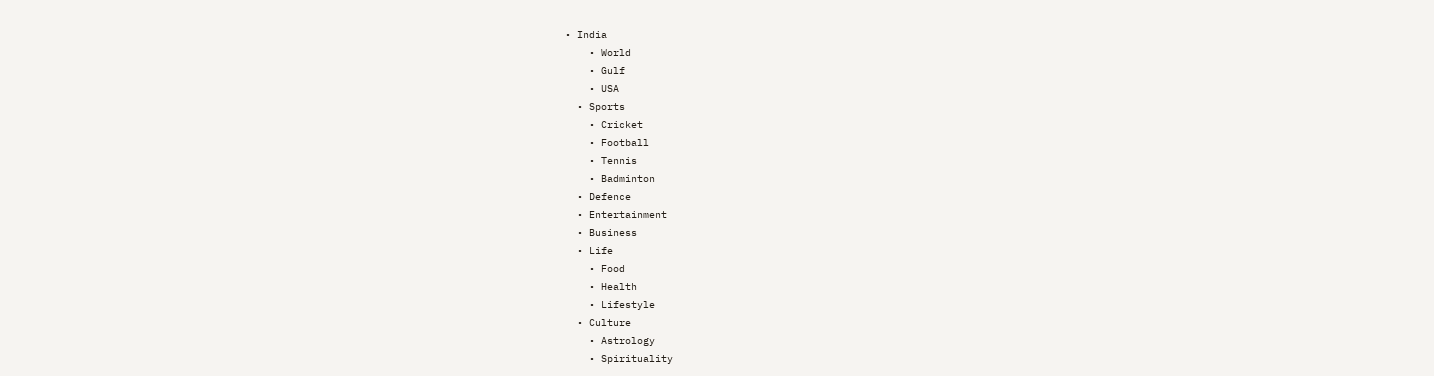• India
    • World
    • Gulf
    • USA
  • Sports
    • Cricket
    • Football
    • Tennis
    • Badminton
  • Defence
  • Entertainment
  • Business
  • Life
    • Food
    • Health
    • Lifestyle
  • Culture
    • Astrology
    • Spirituality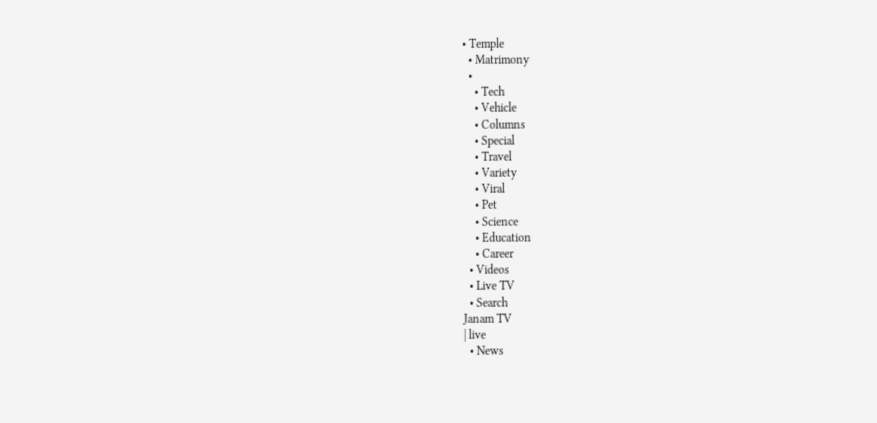• Temple
  • Matrimony
  •
    • Tech
    • Vehicle
    • Columns
    • Special
    • Travel
    • Variety
    • Viral
    • Pet
    • Science
    • Education
    • Career
  • Videos
  • Live TV
  • Search
Janam TV
| live
  • News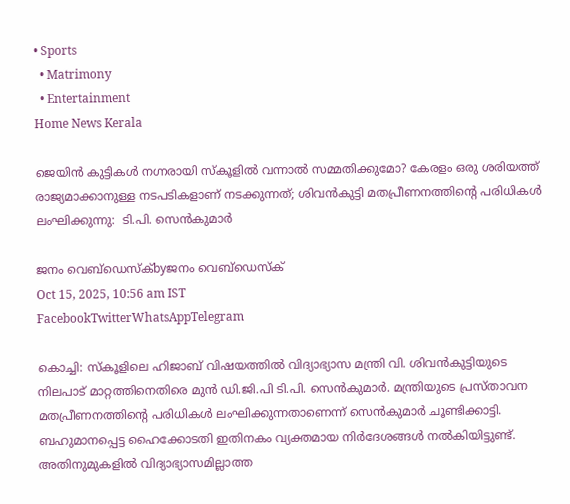• Sports
  • Matrimony
  • Entertainment
Home News Kerala

ജെയിൻ കുട്ടികൾ നഗ്നരായി സ്‌കൂളിൽ വന്നാൽ സമ്മതിക്കുമോ? കേരളം ഒരു ശരിയത്ത് രാജ്യമാക്കാനുള്ള നടപടികളാണ് നടക്കുന്നത്; ശിവൻകുട്ടി മതപ്രീണനത്തിന്റെ പരിധികൾ ലംഘിക്കുന്നു:  ടി.പി. സെൻകുമാർ

ജനം വെബ്‌ഡെസ്ക്byജനം വെബ്‌ഡെസ്ക്
Oct 15, 2025, 10:56 am IST
FacebookTwitterWhatsAppTelegram

കൊച്ചി: സ്‌കൂളിലെ ഹിജാബ് വിഷയത്തിൽ വിദ്യാഭ്യാസ മന്ത്രി വി. ശിവൻകുട്ടിയുടെ നിലപാട് മാറ്റത്തിനെതിരെ മുൻ ഡി.ജി.പി ടി.പി. സെൻകുമാർ. മന്ത്രിയുടെ പ്രസ്താവന മതപ്രീണനത്തിന്റെ പരിധികൾ ലംഘിക്കുന്നതാണെന്ന് സെൻകുമാർ ചൂണ്ടിക്കാട്ടി. ബഹുമാനപ്പെട്ട ഹൈക്കോടതി ഇതിനകം വ്യക്തമായ നിർദേശങ്ങൾ നൽകിയിട്ടുണ്ട്. അതിനുമുകളിൽ വിദ്യാഭ്യാസമില്ലാത്ത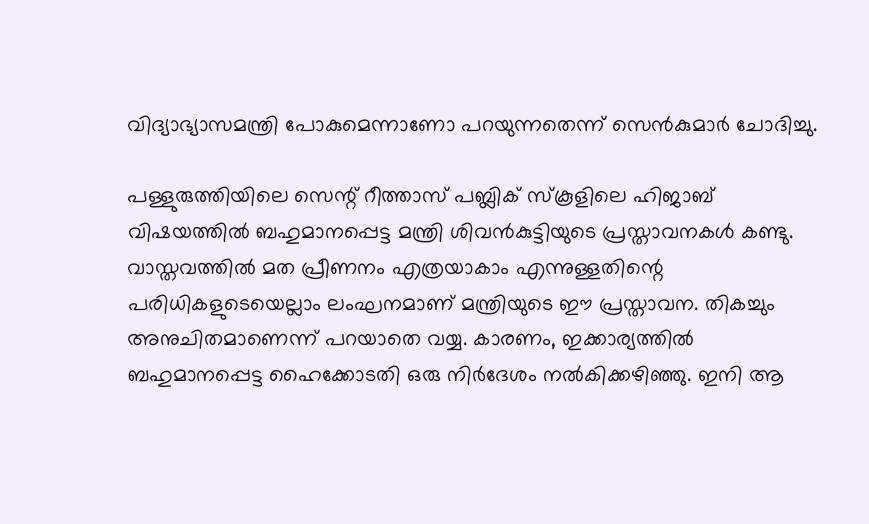വിദ്യാഭ്യാസമന്ത്രി പോകുമെന്നാണോ പറയുന്നതെന്ന് സെൻകുമാർ ചോദിച്ചു.

പള്ളുരുത്തിയിലെ സെന്റ് റീത്താസ് പബ്ലിക് സ്‌കൂളിലെ ഹിജാബ് വിഷയത്തിൽ ബഹുമാനപ്പെട്ട മന്ത്രി ശിവൻകുട്ടിയുടെ പ്രസ്താവനകൾ കണ്ടു. വാസ്തവത്തിൽ മത പ്രീണനം എത്രയാകാം എന്നുള്ളതിന്റെ പരിധികളുടെയെല്ലാം ലംഘനമാണ് മന്ത്രിയുടെ ഈ പ്രസ്താവന. തികച്ചും അനുചിതമാണെന്ന് പറയാതെ വയ്യ. കാരണം, ഇക്കാര്യത്തിൽ ബഹുമാനപ്പെട്ട ഹൈക്കോടതി ഒരു നിർദേശം നൽകിക്കഴിഞ്ഞു. ഇനി ആ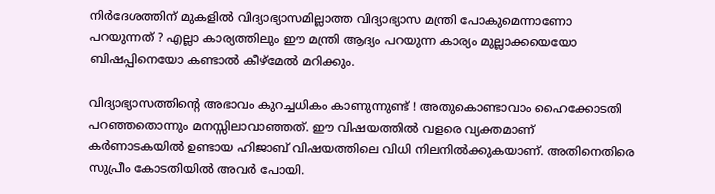നിർദേശത്തിന് മുകളിൽ വിദ്യാഭ്യാസമില്ലാത്ത വിദ്യാഭ്യാസ മന്ത്രി പോകുമെന്നാണോ പറയുന്നത് ? എല്ലാ കാര്യത്തിലും ഈ മന്ത്രി ആദ്യം പറയുന്ന കാര്യം മുല്ലാക്കയെയോ ബിഷപ്പിനെയോ കണ്ടാൽ കീഴ്മേൽ മറിക്കും.

വിദ്യാഭ്യാസത്തിന്റെ അഭാവം കുറച്ചധികം കാണുന്നുണ്ട് ! അതുകൊണ്ടാവാം ഹൈക്കോടതി പറഞ്ഞതൊന്നും മനസ്സിലാവാഞ്ഞത്. ഈ വിഷയത്തിൽ വളരെ വ്യക്തമാണ്
കർണാടകയിൽ ഉണ്ടായ ഹിജാബ് വിഷയത്തിലെ വിധി നിലനിൽക്കുകയാണ്. അതിനെതിരെ സുപ്രീം കോടതിയിൽ അവർ പോയി.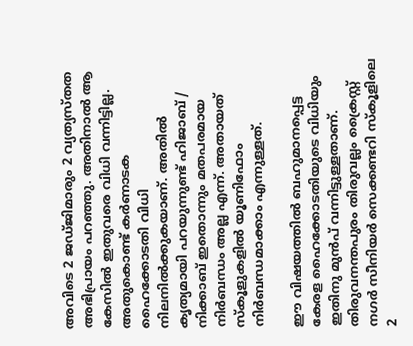അവിടെ 2 ജഡ്ജിമാരും 2 വ്യത്യസ്തത അഭിപ്രായം പറഞ്ഞു. അതിനാൽ ആ കേസിൽ ഇതുവരെ വിധി വന്നിട്ടില്ല. അതുകൊണ്ട് കർണാടക ഹൈക്കോടതി വിധി നിലനിൽക്കുകയാണ്. അതിൽ കൃത്യമായി പറയുന്നുണ്ട് ഹിജാബ്‌ / നിക്കാബ് ഇതൊന്നും മതപരമായ നിർബന്ധം അല്ല എന്ന്. അതായത് സ്‌കൂളുകളിൽ യൂണിഫോം നിർബന്ധമാക്കാം എന്നുള്ളത്.

ഈ വിഷയത്തിൽ ബഹുമാനപ്പെട്ട കേരള ഹൈക്കോടതിയുടെ വിധിയും ഇതിനു മുൻപ് വന്നിട്ടുള്ളതാണ്. തിരുവനന്തപുരം തിരുവല്ലം ക്രൈസ്റ്റ് നഗർ സീനിയർ സെക്കണ്ടറി സ്‌കൂളിലെ 2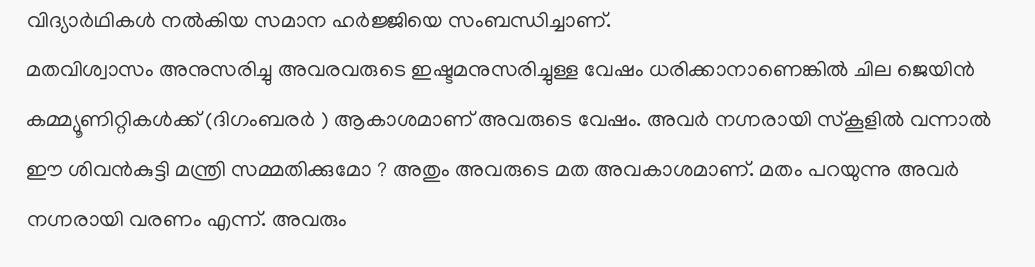വിദ്യാർഥികൾ നൽകിയ സമാന ഹർജ്ജിയെ സംബന്ധിച്ചാണ്.
മതവിശ്വാസം അനുസരിച്ചു അവരവരുടെ ഇഷ്ടമനുസരിച്ചുള്ള വേഷം ധരിക്കാനാണെങ്കിൽ ചില ജെയിൻ കമ്മ്യൂണിറ്റികൾക്ക് (ദിഗംബരർ ) ആകാശമാണ് അവരുടെ വേഷം. അവർ നഗ്നരായി സ്‌കൂളിൽ വന്നാൽ ഈ ശിവൻകുട്ടി മന്ത്രി സമ്മതിക്കുമോ ? അതും അവരുടെ മത അവകാശമാണ്. മതം പറയുന്നു അവർ നഗ്നരായി വരണം എന്ന്. അവരും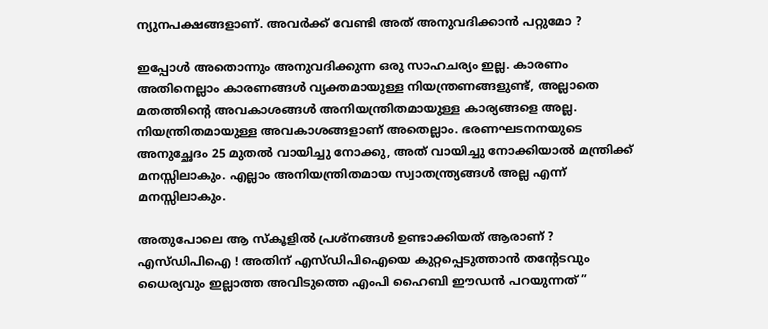ന്യുനപക്ഷങ്ങളാണ്. അവർക്ക് വേണ്ടി അത് അനുവദിക്കാൻ പറ്റുമോ ?

ഇപ്പോൾ അതൊന്നും അനുവദിക്കുന്ന ഒരു സാഹചര്യം ഇല്ല. കാരണം അതിനെല്ലാം കാരണങ്ങൾ വ്യക്തമായുള്ള നിയന്ത്രണങ്ങളുണ്ട്, അല്ലാതെ മതത്തിന്റെ അവകാശങ്ങൾ അനിയന്ത്രിതമായുള്ള കാര്യങ്ങളെ അല്ല. നിയന്ത്രിതമായുള്ള അവകാശങ്ങളാണ് അതെല്ലാം. ഭരണഘടനനയുടെ അനുച്ഛേദം 25 മുതൽ വായിച്ചു നോക്കു, അത് വായിച്ചു നോക്കിയാൽ മന്ത്രിക്ക് മനസ്സിലാകും. എല്ലാം അനിയന്ത്രിതമായ സ്വാതന്ത്ര്യങ്ങൾ അല്ല എന്ന് മനസ്സിലാകും.

അതുപോലെ ആ സ്‌കൂളിൽ പ്രശ്നങ്ങൾ ഉണ്ടാക്കിയത് ആരാണ് ? എസ്ഡിപിഐ ! അതിന് എസ്ഡിപിഐയെ കുറ്റപ്പെടുത്താൻ തന്റേടവും ധൈര്യവും ഇല്ലാത്ത അവിടുത്തെ എംപി ഹൈബി ഈഡൻ പറയുന്നത് ”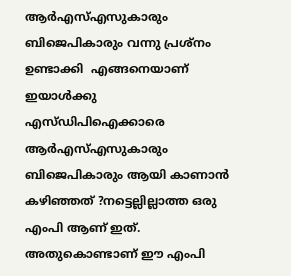ആർഎസ്എസുകാരും ബിജെപികാരും വന്നു പ്രശ്നം ഉണ്ടാക്കി  എങ്ങനെയാണ് ഇയാൾക്കു എസ്ഡിപിഐക്കാരെ ആർഎസ്എസുകാരും ബിജെപികാരും ആയി കാണാൻ കഴിഞ്ഞത് ?നട്ടെല്ലില്ലാത്ത ഒരു എംപി ആണ് ഇത്. അതുകൊണ്ടാണ് ഈ എംപി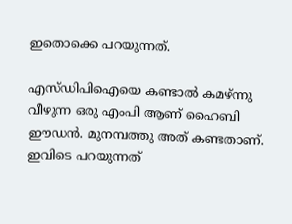ഇതൊക്കെ പറയുന്നത്.

എസ്‌ഡിപിഐയെ കണ്ടാൽ കമഴ്ന്നു വീഴുന്ന ഒരു എംപി ആണ് ഹൈബി ഈഡൻ. മുനമ്പത്തു അത്‌ കണ്ടതാണ്. ഇവിടെ പറയുന്നത്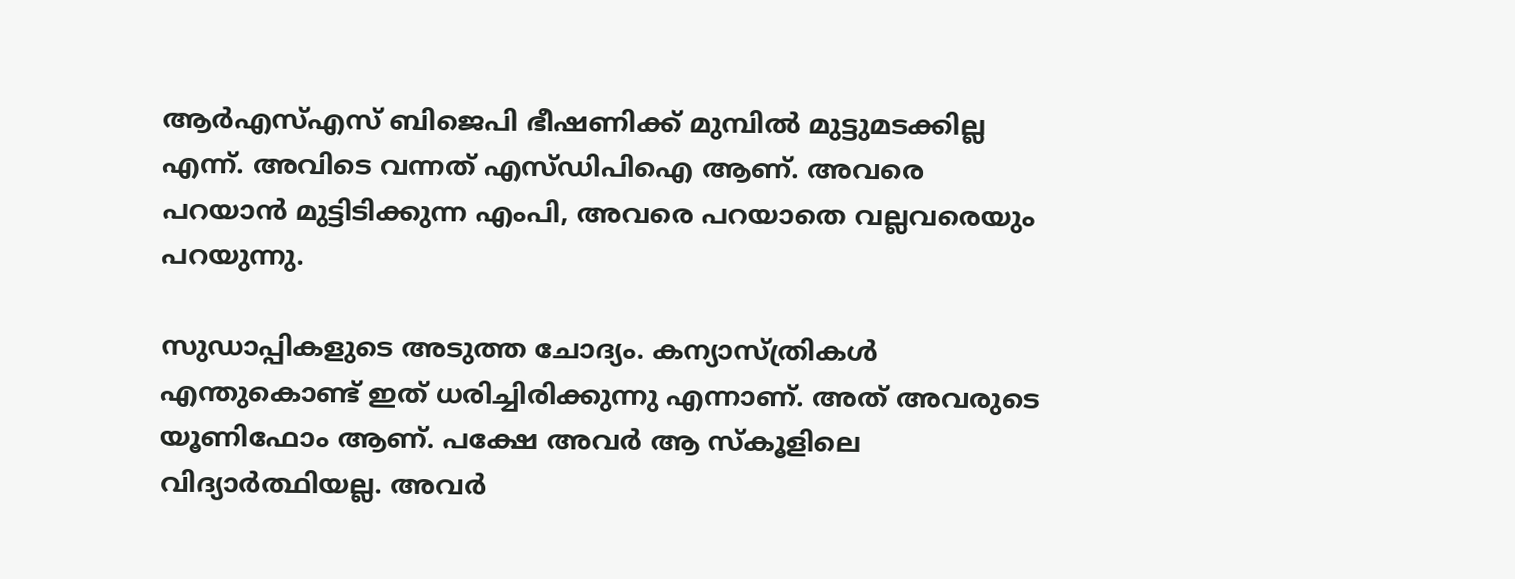ആർഎസ്എസ് ബിജെപി ഭീഷണിക്ക് മുമ്പിൽ മുട്ടുമടക്കില്ല എന്ന്. അവിടെ വന്നത് എസ്‌ഡിപിഐ ആണ്. അവരെ പറയാൻ മുട്ടിടിക്കുന്ന എംപി, അവരെ പറയാതെ വല്ലവരെയും പറയുന്നു.

സുഡാപ്പികളുടെ അടുത്ത ചോദ്യം. കന്യാസ്ത്രികൾ എന്തുകൊണ്ട് ഇത് ധരിച്ചിരിക്കുന്നു എന്നാണ്. അത് അവരുടെ യൂണിഫോം ആണ്. പക്ഷേ അവർ ആ സ്‌കൂളിലെ വിദ്യാർത്ഥിയല്ല. അവർ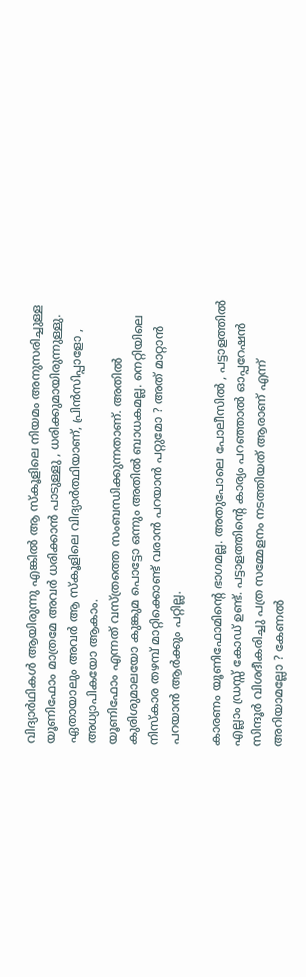വിദ്യാർഥികൾ ആയിരുന്നു എങ്കിൽ ആ സ്‌കൂളിലെ നിയമം അനുസരിച്ചുള്ള യൂണിഫോം മാത്രമേ അവർ ധരിക്കാൻ പാടുള്ളു , ധരിക്കുമായിരുന്നുള്ളു. ഏതായാലും അവർ ആ സ്‌കൂളിലെ വിദ്യാർത്ഥിയാണ്, പ്രിൻസിപ്പാളോ , അധ്യാപികയോ ആകാം.
യൂണിഫോം എന്നത് വസ്ത്രത്തെ സംബന്ധിക്കുന്നതാണ്. അതിൽ കുരിശുമാലയോ കുങ്കുമ പൊട്ടോ ഒന്നും അതിൽ ബാധകമല്ല. നെറ്റിയിലെ നിസ്കാര തഴമ്പ് മാറ്റിക്കൊണ്ട് വരാൻ പറയാൻ പറ്റുമോ ? അത് മാറ്റാൻ പറയാൻ ആർക്കും പറ്റില്ല.

കാരണം യൂണിഫോമിന്റെ ഭാഗമല്ല. അതുപോലെ പോലീസിൽ , പട്ടാളത്തിൽ എല്ലാം ഡ്രസ്സ് കോഡ് ഉണ്ട്. പട്ടാളത്തിന്റെ കാര്യം പറഞ്ഞാൽ ഓപ്പറേഷൻ സിന്ദൂർ വിശദീകരിച്ചു പത്ര സമ്മേളനം നടത്തിയത് ആരാണ് എന്ന് അറിയാമല്ലോ ? കേണൽ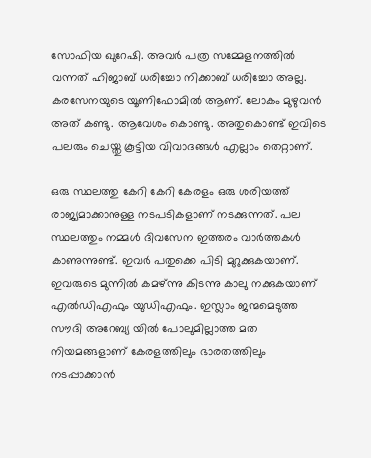സോഫിയ ഖുറേഷി. അവർ പത്ര സമ്മേളനത്തിൽ വന്നത് ഹിജാബ് ധരിച്ചോ നിക്കാബ് ധരിച്ചോ അല്ല. കരസേനയുടെ യൂണിഫോമിൽ ആണ്. ലോകം മുഴുവൻ അത്‌ കണ്ടു. ആവേശം കൊണ്ടു. അതുകൊണ്ട് ഇവിടെ പലരും ചെയ്തു കൂട്ടിയ വിവാദങ്ങൾ എല്ലാം തെറ്റാണ്.

ഒരു സ്ഥലത്തു കേറി കേറി കേരളം ഒരു ശരിയത്ത് രാജ്യമാക്കാനുള്ള നടപടികളാണ് നടക്കുന്നത്. പല സ്ഥലത്തും നമ്മൾ ദിവസേന ഇത്തരം വാർത്തകൾ കാണുന്നുണ്ട്. ഇവർ പതുക്കെ പിടി മുറുക്കുകയാണ്. ഇവരുടെ മുന്നിൽ കമഴ്ന്നു കിടന്നു കാലു നക്കുകയാണ് എൽഡിഎഫും യുഡിഎഫും. ഇസ്ലാം ജന്മമെടുത്ത സൗദി അറേബ്യ യിൽ പോലുമില്ലാത്ത മത നിയമങ്ങളാണ് കേരളത്തിലും ഭാരതത്തിലും നടപ്പാക്കാൻ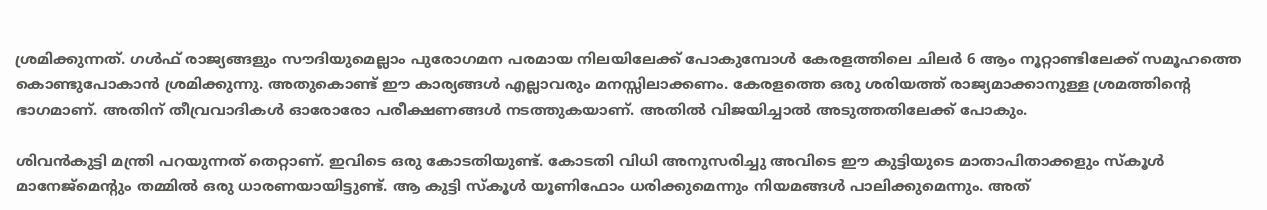ശ്രമിക്കുന്നത്. ഗൾഫ് രാജ്യങ്ങളും സൗദിയുമെല്ലാം പുരോഗമന പരമായ നിലയിലേക്ക് പോകുമ്പോൾ കേരളത്തിലെ ചിലർ 6 ആം നൂറ്റാണ്ടിലേക്ക് സമൂഹത്തെ കൊണ്ടുപോകാൻ ശ്രമിക്കുന്നു. അതുകൊണ്ട് ഈ കാര്യങ്ങൾ എല്ലാവരും മനസ്സിലാക്കണം. കേരളത്തെ ഒരു ശരിയത്ത് രാജ്യമാക്കാനുള്ള ശ്രമത്തിന്റെ ഭാഗമാണ്. അതിന് തീവ്രവാദികൾ ഓരോരോ പരീക്ഷണങ്ങൾ നടത്തുകയാണ്. അതിൽ വിജയിച്ചാൽ അടുത്തതിലേക്ക് പോകും.

ശിവൻകുട്ടി മന്ത്രി പറയുന്നത് തെറ്റാണ്. ഇവിടെ ഒരു കോടതിയുണ്ട്. കോടതി വിധി അനുസരിച്ചു അവിടെ ഈ കുട്ടിയുടെ മാതാപിതാക്കളും സ്‌കൂൾ മാനേജ്മെന്റും തമ്മിൽ ഒരു ധാരണയായിട്ടുണ്ട്. ആ കുട്ടി സ്‌കൂൾ യൂണിഫോം ധരിക്കുമെന്നും നിയമങ്ങൾ പാലിക്കുമെന്നും. അത്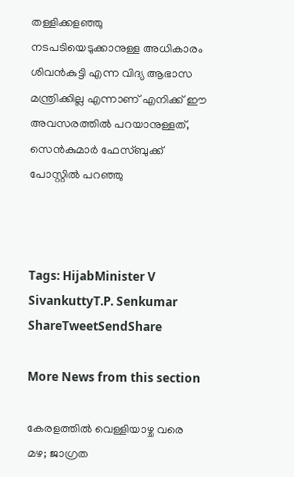തള്ളിക്കളഞ്ഞു നടപടിയെടുക്കാനുള്ള അധികാരം ശിവൻകുട്ടി എന്ന വിദ്യ ആഭാസ മന്ത്രിക്കില്ല എന്നാണ് എനിക്ക് ഈ അവസരത്തിൽ പറയാനുള്ളത്, സെൻകുമാർ ഫേസ്ബുക്ക് പോസ്റ്റിൽ പറഞ്ഞു



Tags: HijabMinister V SivankuttyT.P. Senkumar
ShareTweetSendShare

More News from this section

കേരളത്തിൽ വെള്ളിയാഴ്ച വരെ മഴ; ജാഗ്രത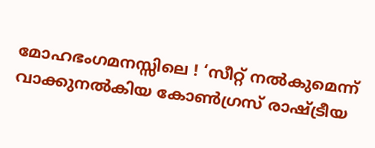മോഹഭംഗമനസ്സിലെ ! ‘സീറ്റ് നല്‍കുമെന്ന് വാക്കുനല്‍കിയ കോണ്‍ഗ്രസ് രാഷ്‌ട്രീയ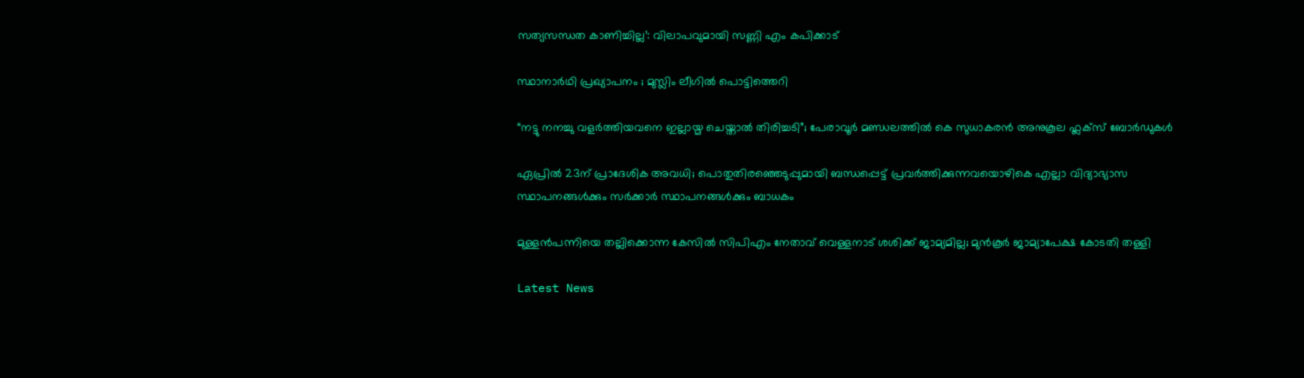സത്യസന്ധത കാണിച്ചില്ല’: വിലാപവുമായി സണ്ണി എം കപിക്കാട്

സ്ഥാനാർഥി പ്രഖ്യാപനം ; മുസ്ലിം ലീഗിൽ പൊട്ടിത്തെറി

“നട്ടു നനച്ചു വളർത്തിയവനെ ഇല്ലായ്മ ചെയ്താൽ തിരിച്ചടി”; പേരാവൂർ മണ്ഡലത്തിൽ കെ സുധാകരൻ അനുകൂല ഫ്ലക്സ് ബോർഡുകൾ

ഏപ്രില്‍ 23ന് പ്രാദേശിക അവധി; പൊതുതിരഞ്ഞെടുപ്പുമായി ബന്ധപ്പെട്ട് പ്രവര്‍ത്തിക്കുന്നവയൊഴികെ എല്ലാ വിദ്യാഭ്യാസ സ്ഥാപനങ്ങൾക്കും സര്‍ക്കാര്‍ സ്ഥാപനങ്ങൾക്കും ബാധകം

മുള്ളൻപന്നിയെ തല്ലിക്കൊന്ന കേസിൽ സിപിഎം നേതാവ് വെള്ളനാട് ശശിക്ക് ജാമ്യമില്ല; മുൻകൂർ ജാമ്യാപേക്ഷ കോടതി തള്ളി

Latest News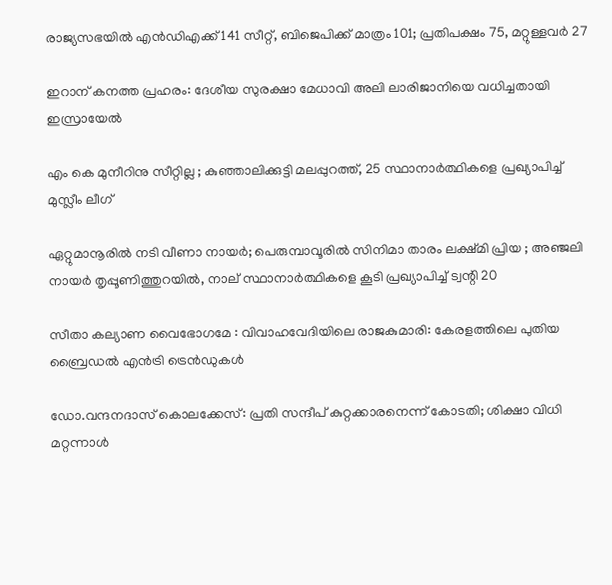രാജ്യസഭയിൽ എൻഡിഎക്ക് 141 സീറ്റ്, ബിജെപിക്ക് മാത്രം 101; പ്രതിപക്ഷം 75, മറ്റുള്ളവർ 27

ഇറാന് കനത്ത പ്രഹരം: ദേശീയ സുരക്ഷാ മേധാവി അലി ലാരിജാനിയെ വധിച്ചതായി ഇസ്രായേൽ

എം കെ മുനീറിനു സീറ്റില്ല ; കുഞ്ഞാലിക്കുട്ടി മലപ്പുറത്ത്, 25 സ്ഥാനാർത്ഥികളെ പ്രഖ്യാപിച്ച് മുസ്ലീം ലീഗ്

ഏറ്റുമാനൂരിൽ നടി വീണാ നായർ; പെരുമ്പാവൂരിൽ സിനിമാ താരം ലക്ഷ്മി പ്രിയ ; അഞ്ജലി നായർ തൃപ്പൂണിത്തുറയിൽ, നാല് സ്ഥാനാർത്ഥികളെ കൂടി പ്രഖ്യാപിച്ച് ട്വന്റി 20

സീതാ കല്യാണ വൈഭോഗമേ : വിവാഹവേദിയിലെ രാജകുമാരി: കേരളത്തിലെ പുതിയ ബ്രൈഡൽ എൻട്രി ട്രെൻഡുകൾ

ഡോ.വന്ദനദാസ് കൊലക്കേസ്: പ്രതി സന്ദീപ് കുറ്റക്കാരനെന്ന് കോടതി; ശിക്ഷാ വിധി മറ്റന്നാൾ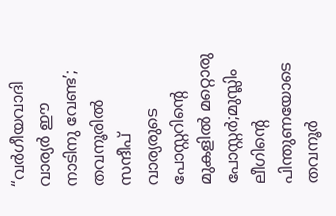“വർഗീയവാദി വാര്യർ ഈ നാടിനു വേണ്ട’; തവനൂരിൽ സന്ദീപ് വാര്യരുടെ പോസ്റ്ററിന്റെ മുകളിൽ മറ്റൊരു പോസ്റ്റർ;മുസ്ലിം ലീഗിന്റെ പിന്തുണയോടെ തവനൂർ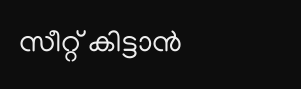സീറ്റ് കിട്ടാൻ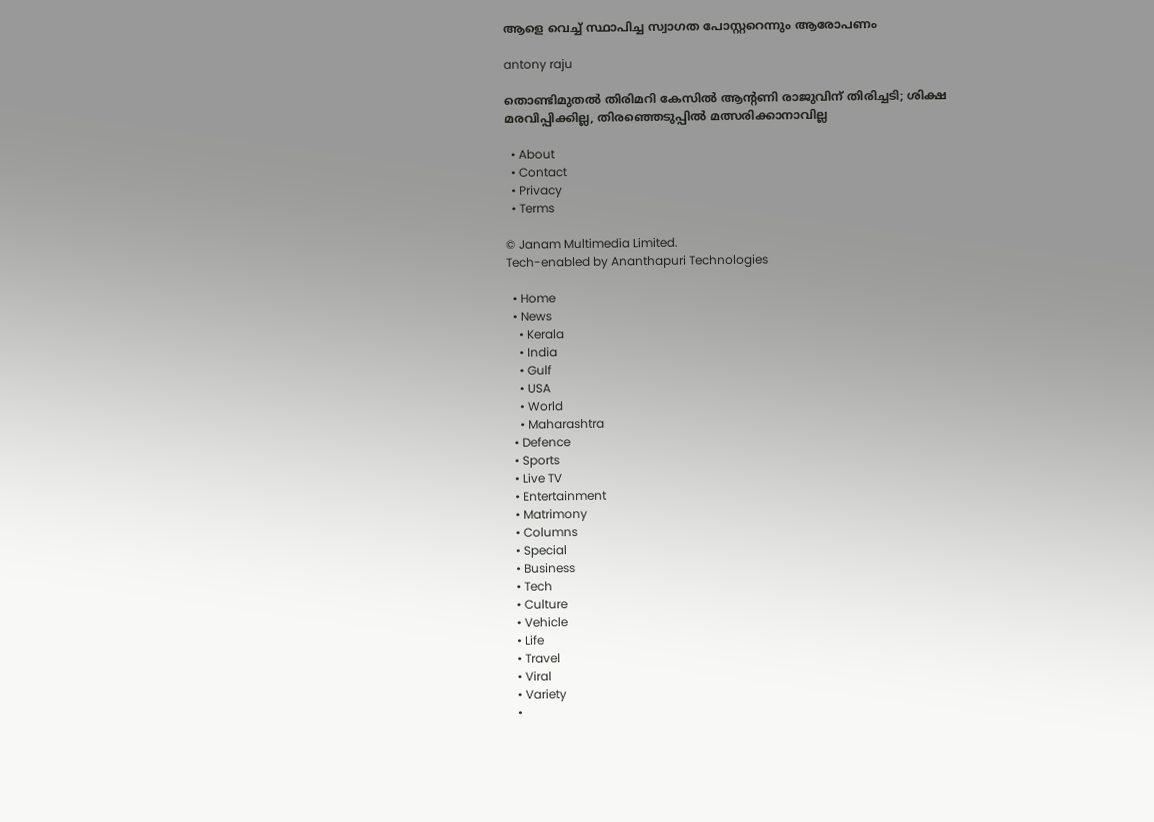ആളെ വെച്ച് സ്ഥാപിച്ച സ്വാഗത പോസ്റ്ററെന്നും ആരോപണം

antony raju

തൊണ്ടിമുതൽ തിരിമറി കേസിൽ ആന്റണി രാജുവിന് തിരിച്ചടി; ശിക്ഷ മരവിപ്പിക്കില്ല, തിരഞ്ഞെടുപ്പിൽ മത്സരിക്കാനാവില്ല

  • About
  • Contact
  • Privacy
  • Terms

© Janam Multimedia Limited.
Tech-enabled by Ananthapuri Technologies

  • Home
  • News
    • Kerala
    • India
    • Gulf
    • USA
    • World
    • Maharashtra
  • Defence
  • Sports
  • Live TV
  • Entertainment
  • Matrimony
  • Columns
  • Special
  • Business
  • Tech
  • Culture
  • Vehicle
  • Life
  • Travel
  • Viral
  • Variety
  •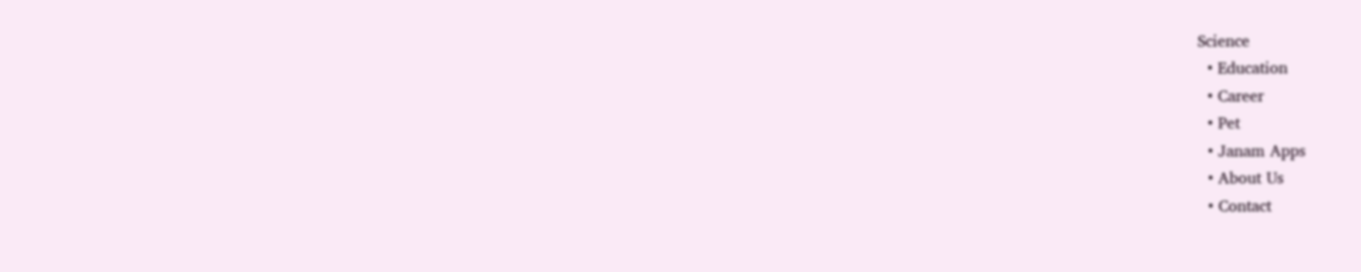Science
  • Education
  • Career
  • Pet
  • Janam Apps
  • About Us
  • Contact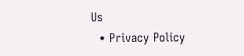Us
  • Privacy Policy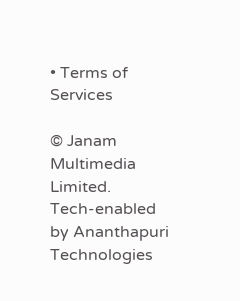• Terms of Services

© Janam Multimedia Limited.
Tech-enabled by Ananthapuri Technologies